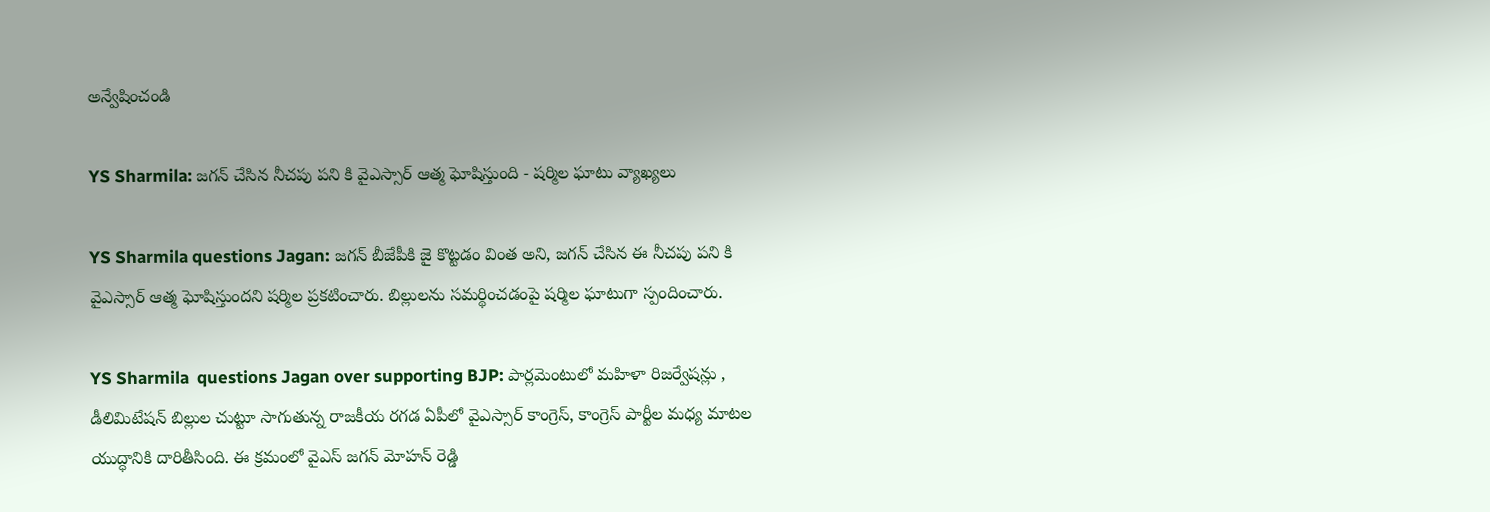అన్వేషించండి

YS Sharmila: జగన్ చేసిన నీచపు పని కి వైఎస్సార్ ఆత్మ ఘోషిస్తుంది - షర్మిల ఘాటు వ్యాఖ్యలు

YS Sharmila questions Jagan: జగన్ బీజేపీకి జై కొట్టడం వింత అని, జగన్ చేసిన ఈ నీచపు పని కి వైఎస్సార్ ఆత్మ ఘోషిస్తుందని షర్మిల ప్రకటించారు. బిల్లులను సమర్థించడంపై షర్మిల ఘాటుగా స్పందించారు.

YS Sharmila  questions Jagan over supporting BJP: పార్లమెంటులో మహిళా రిజర్వేషన్లు , డీలిమిటేషన్ బిల్లుల చుట్టూ సాగుతున్న రాజకీయ రగడ ఏపీలో వైఎస్సార్ కాంగ్రెస్, కాంగ్రెస్ పార్టీల మధ్య మాటల యుద్ధానికి దారితీసింది. ఈ క్రమంలో వైఎస్ జగన్ మోహన్ రెడ్డి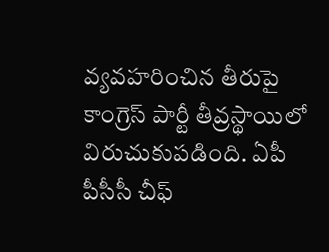వ్యవహరించిన తీరుపై కాంగ్రెస్ పార్టీ తీవ్రస్థాయిలో విరుచుకుపడింది. ఏపీ పీసీసీ చీఫ్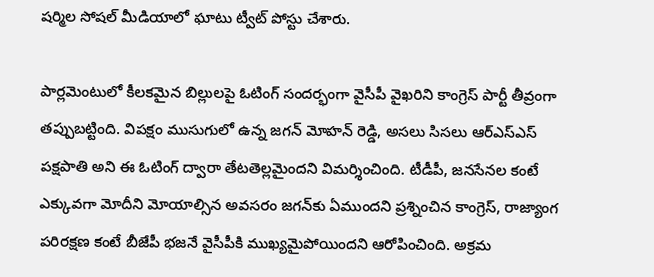షర్మిల సోషల్ మీడియాలో ఘాటు ట్వీట్ పోస్టు చేశారు.

పార్లమెంటులో కీలకమైన బిల్లులపై ఓటింగ్ సందర్భంగా వైసీపీ వైఖరిని కాంగ్రెస్ పార్టీ తీవ్రంగా తప్పుబట్టింది. విపక్షం ముసుగులో ఉన్న జగన్ మోహన్ రెడ్డి, అసలు సిసలు ఆర్ఎస్ఎస్ పక్షపాతి అని ఈ ఓటింగ్ ద్వారా తేటతెల్లమైందని విమర్శించింది. టీడీపీ, జనసేనల కంటే ఎక్కువగా మోదీని మోయాల్సిన అవసరం జగన్‌కు ఏముందని ప్రశ్నించిన కాంగ్రెస్, రాజ్యాంగ పరిరక్షణ కంటే బీజేపీ భజనే వైసీపీకి ముఖ్యమైపోయిందని ఆరోపించింది. అక్రమ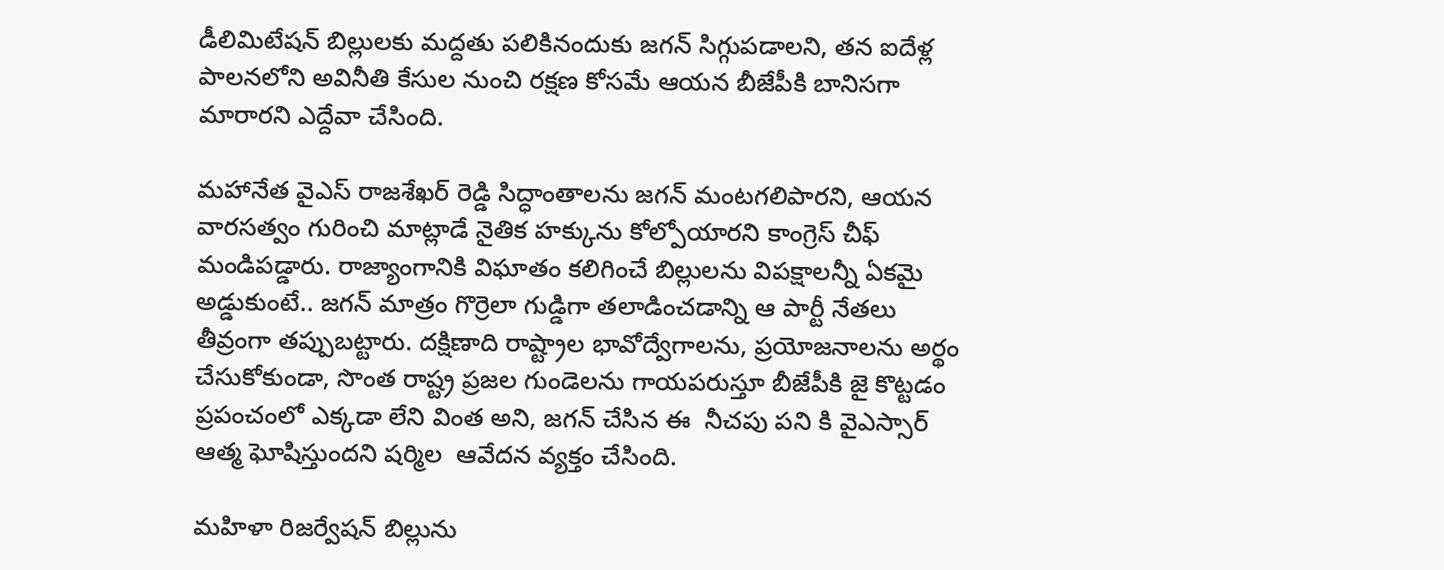డీలిమిటేషన్ బిల్లులకు మద్దతు పలికినందుకు జగన్ సిగ్గుపడాలని, తన ఐదేళ్ల పాలనలోని అవినీతి కేసుల నుంచి రక్షణ కోసమే ఆయన బీజేపీకి బానిసగా మారారని ఎద్దేవా చేసింది.

మహానేత వైఎస్ రాజశేఖర్ రెడ్డి సిద్ధాంతాలను జగన్ మంటగలిపారని, ఆయన వారసత్వం గురించి మాట్లాడే నైతిక హక్కును కోల్పోయారని కాంగ్రెస్ చీఫ్ మండిపడ్డారు. రాజ్యాంగానికి విఘాతం కలిగించే బిల్లులను విపక్షాలన్నీ ఏకమై అడ్డుకుంటే.. జగన్ మాత్రం గొర్రెలా గుడ్డిగా తలాడించడాన్ని ఆ పార్టీ నేతలు తీవ్రంగా తప్పుబట్టారు. దక్షిణాది రాష్ట్రాల భావోద్వేగాలను, ప్రయోజనాలను అర్థం చేసుకోకుండా, సొంత రాష్ట్ర ప్రజల గుండెలను గాయపరుస్తూ బీజేపీకి జై కొట్టడం ప్రపంచంలో ఎక్కడా లేని వింత అని, జగన్ చేసిన ఈ  నీచపు పని కి వైఎస్సార్ ఆత్మ ఘోషిస్తుందని షర్మిల  ఆవేదన వ్యక్తం చేసింది.

మహిళా రిజర్వేషన్ బిల్లును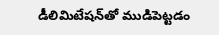డీలిమిటేషన్‌తో ముడిపెట్టడం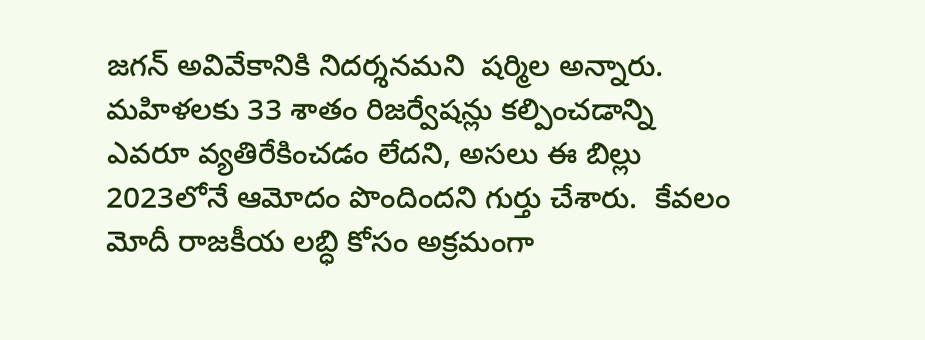జగన్ అవివేకానికి నిదర్శనమని  షర్మిల అన్నారు.  మహిళలకు 33 శాతం రిజర్వేషన్లు కల్పించడాన్ని ఎవరూ వ్యతిరేకించడం లేదని, అసలు ఈ బిల్లు 2023లోనే ఆమోదం పొందిందని గుర్తు చేశారు.  కేవలం మోదీ రాజకీయ లబ్ధి కోసం అక్రమంగా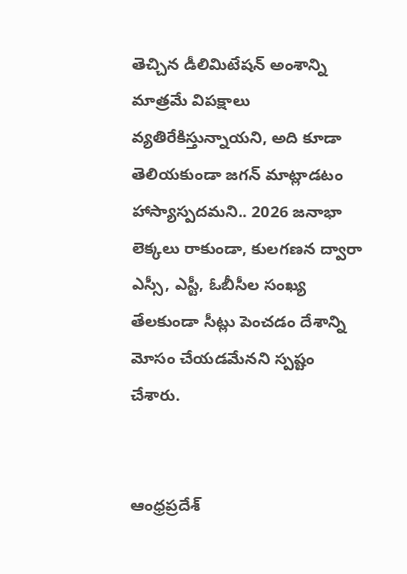తెచ్చిన డీలిమిటేషన్ అంశాన్ని మాత్రమే విపక్షాలు వ్యతిరేకిస్తున్నాయని, అది కూడా తెలియకుండా జగన్ మాట్లాడటం హాస్యాస్పదమని.. 2026 జనాభా లెక్కలు రాకుండా, కులగణన ద్వారా ఎస్సీ, ఎస్టీ, ఓబీసీల సంఖ్య తేలకుండా సీట్లు పెంచడం దేశాన్ని మోసం చేయడమేనని స్పష్టం చేశారు.


ఆంధ్రప్రదేశ్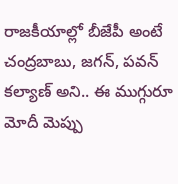రాజకీయాల్లో బీజేపీ అంటే చంద్రబాబు, జగన్, పవన్ కల్యాణ్ అని.. ఈ ముగ్గురూ మోదీ మెప్పు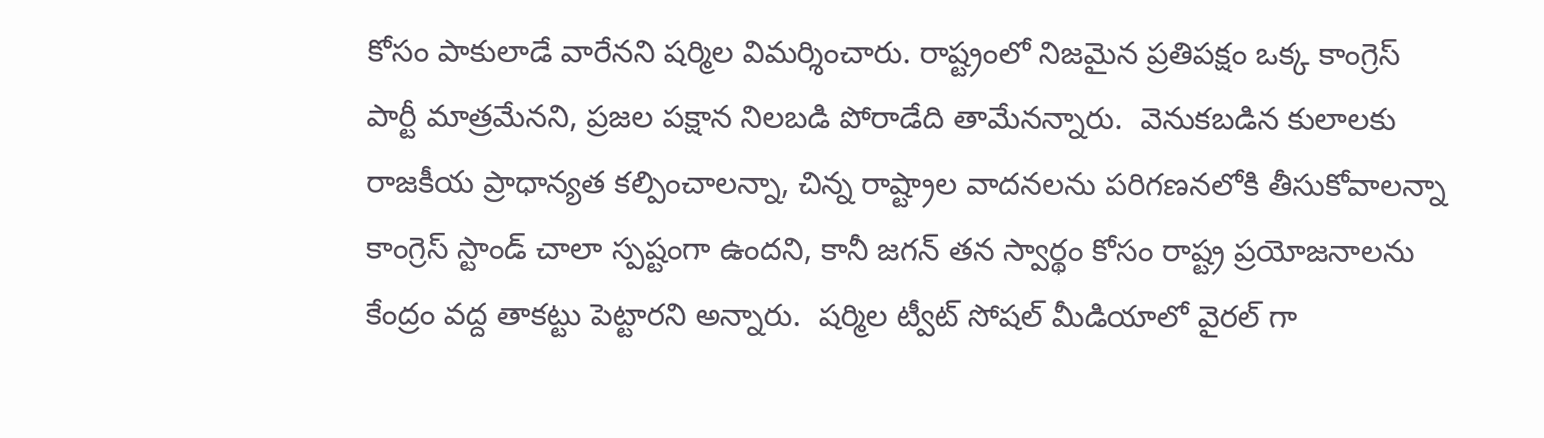కోసం పాకులాడే వారేనని షర్మిల విమర్శించారు. రాష్ట్రంలో నిజమైన ప్రతిపక్షం ఒక్క కాంగ్రెస్ పార్టీ మాత్రమేనని, ప్రజల పక్షాన నిలబడి పోరాడేది తామేనన్నారు.  వెనుకబడిన కులాలకు రాజకీయ ప్రాధాన్యత కల్పించాలన్నా, చిన్న రాష్ట్రాల వాదనలను పరిగణనలోకి తీసుకోవాలన్నా కాంగ్రెస్ స్టాండ్ చాలా స్పష్టంగా ఉందని, కానీ జగన్ తన స్వార్థం కోసం రాష్ట్ర ప్రయోజనాలను కేంద్రం వద్ద తాకట్టు పెట్టారని అన్నారు.  షర్మిల ట్వీట్ సోషల్ మీడియాలో వైరల్ గా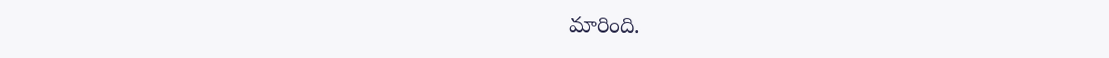మారింది.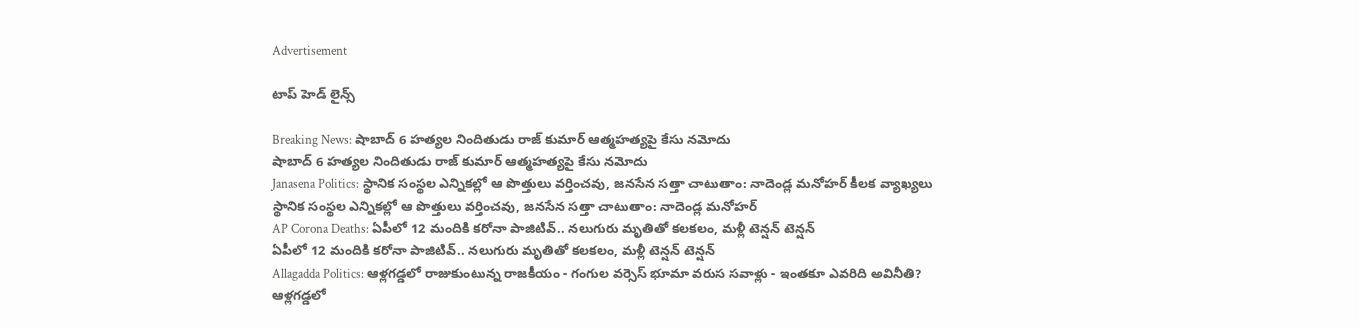Advertisement

టాప్ హెడ్ లైన్స్

Breaking News: షాబాద్ 6 హత్యల నిందితుడు రాజ్ కుమార్ ఆత్మహత్యపై కేసు నమోదు
షాబాద్ 6 హత్యల నిందితుడు రాజ్ కుమార్ ఆత్మహత్యపై కేసు నమోదు
Janasena Politics: స్థానిక సంస్థల ఎన్నికల్లో ఆ పొత్తులు వర్తించవు, జనసేన సత్తా చాటుతాం: నాదెండ్ల మనోహర్ కీలక వ్యాఖ్యలు
స్థానిక సంస్థల ఎన్నికల్లో ఆ పొత్తులు వర్తించవు, జనసేన సత్తా చాటుతాం: నాదెండ్ల మనోహర్
AP Corona Deaths: ఏపీలో 12 మందికి కరోనా పాజిటివ్.. నలుగురు మృతితో కలకలం, మళ్లీ టెన్షన్ టెన్షన్
ఏపీలో 12 మందికి కరోనా పాజిటివ్.. నలుగురు మృతితో కలకలం, మళ్లీ టెన్షన్ టెన్షన్
Allagadda Politics: ఆళ్లగడ్డలో రాజుకుంటున్న రాజకీయం - గంగుల వర్సెస్ భూమా వరుస సవాళ్లు - ఇంతకూ ఎవరిది అవినీతి?
ఆళ్లగడ్డలో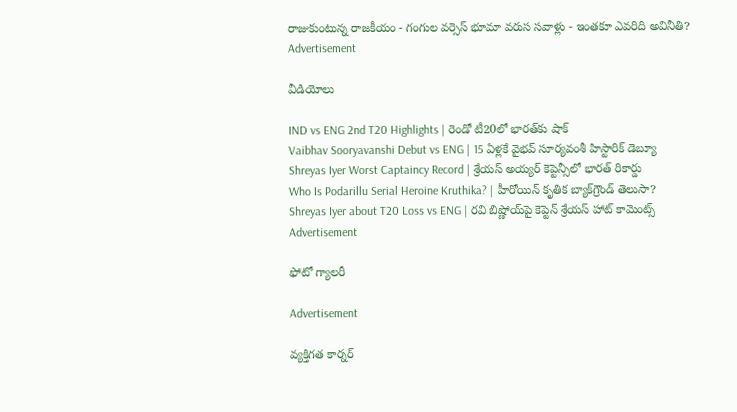రాజుకుంటున్న రాజకీయం - గంగుల వర్సెస్ భూమా వరుస సవాళ్లు - ఇంతకూ ఎవరిది అవినీతి?
Advertisement

వీడియోలు

IND vs ENG 2nd T20 Highlights | రెండో టీ20లో భారత్‌కు షాక్
Vaibhav Sooryavanshi Debut vs ENG | 15 ఏళ్లకే వైభవ్ సూర్యవంశీ హిస్టారిక్ డెబ్యూ
Shreyas Iyer Worst Captaincy Record | శ్రేయస్ అయ్యర్ కెప్టెన్సీలో భారత్ రికార్డు
Who Is Podarillu Serial Heroine Kruthika? | హీరోయిన్ కృతిక బ్యాక్‌గ్రౌండ్ తెలుసా?
Shreyas Iyer about T20 Loss vs ENG | రవి బిష్ణోయ్‌పై కెప్టెన్ శ్రేయస్ హాట్ కామెంట్స్
Advertisement

ఫోటో గ్యాలరీ

Advertisement

వ్యక్తిగత కార్నర్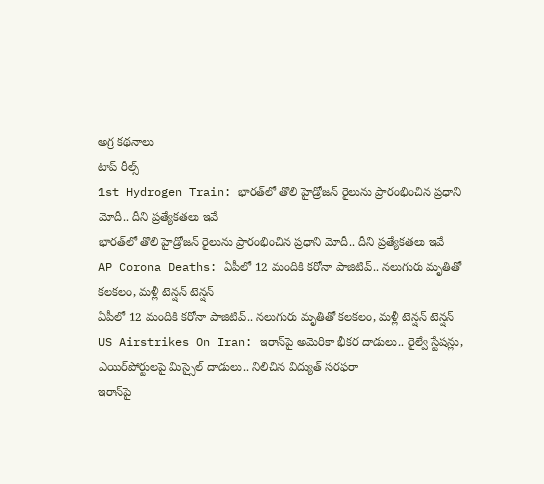అగ్ర కథనాలు
టాప్ రీల్స్
1st Hydrogen Train: భారత్‌లో తొలి హైడ్రోజన్ రైలును ప్రారంభించిన ప్రధాని మోదీ.. దీని ప్రత్యేకతలు ఇవే
భారత్‌లో తొలి హైడ్రోజన్ రైలును ప్రారంభించిన ప్రధాని మోదీ.. దీని ప్రత్యేకతలు ఇవే
AP Corona Deaths: ఏపీలో 12 మందికి కరోనా పాజిటివ్.. నలుగురు మృతితో కలకలం, మళ్లీ టెన్షన్ టెన్షన్
ఏపీలో 12 మందికి కరోనా పాజిటివ్.. నలుగురు మృతితో కలకలం, మళ్లీ టెన్షన్ టెన్షన్
US Airstrikes On Iran: ఇరాన్‌పై అమెరికా భీకర దాడులు.. రైల్వే స్టేషన్లు, ఎయిర్‌పోర్టులపై మిస్సైల్ దాడులు.. నిలిచిన విద్యుత్ సరఫరా
ఇరాన్‌పై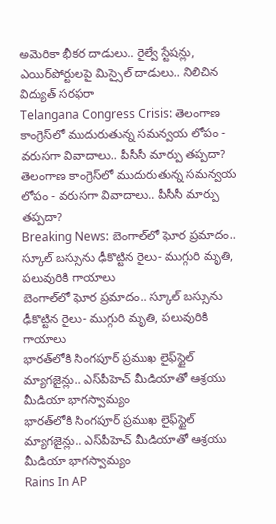అమెరికా భీకర దాడులు.. రైల్వే స్టేషన్లు, ఎయిర్‌పోర్టులపై మిస్సైల్ దాడులు.. నిలిచిన విద్యుత్ సరఫరా
Telangana Congress Crisis: తెలంగాణ కాంగ్రెస్‌లో ముదురుతున్న సమన్వయ లోపం - వరుసగా వివాదాలు.. పీసీసీ మార్పు తప్పదా?
తెలంగాణ కాంగ్రెస్‌లో ముదురుతున్న సమన్వయ లోపం - వరుసగా వివాదాలు.. పీసీసీ మార్పు తప్పదా?
Breaking News: బెంగాల్‌లో ఘోర ప్రమాదం.. స్కూల్‌ బస్సును ఢీకొట్టిన రైలు- ముగ్గురి మృతి, పలువురికి గాయాలు
బెంగాల్‌లో ఘోర ప్రమాదం.. స్కూల్‌ బస్సును ఢీకొట్టిన రైలు- ముగ్గురి మృతి, పలువురికి గాయాలు
భారత్‌లోకి సింగపూర్ ప్రముఖ లైఫ్‌స్టైల్ మ్యాగజైన్లు.. ఎస్‌పీహెచ్ మీడియాతో ఆశ్రయు మీడియా భాగస్వామ్యం
భారత్‌లోకి సింగపూర్ ప్రముఖ లైఫ్‌స్టైల్ మ్యాగజైన్లు.. ఎస్‌పీహెచ్ మీడియాతో ఆశ్రయు మీడియా భాగస్వామ్యం
Rains In AP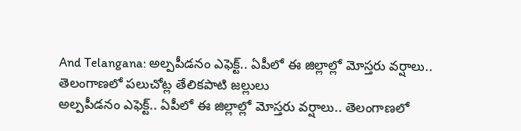And Telangana: అల్పపీడనం ఎఫెక్ట్.. ఏపీలో ఈ జిల్లాల్లో మోస్తరు వర్షాలు.. తెలంగాణలో పలుచోట్ల తేలికపాటి జల్లులు
అల్పపీడనం ఎఫెక్ట్.. ఏపీలో ఈ జిల్లాల్లో మోస్తరు వర్షాలు.. తెలంగాణలో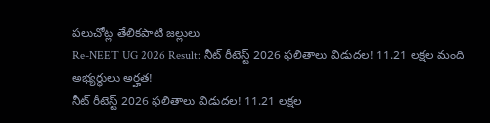పలుచోట్ల తేలికపాటి జల్లులు
Re-NEET UG 2026 Result: నీట్‌ రీటెస్ట్ 2026 ఫలితాలు విడుదల! 11.21 లక్షల మంది అభ్యర్థులు అర్హత!
నీట్‌ రీటెస్ట్ 2026 ఫలితాలు విడుదల! 11.21 లక్షల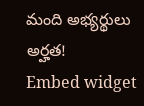మంది అభ్యర్థులు అర్హత!
Embed widget